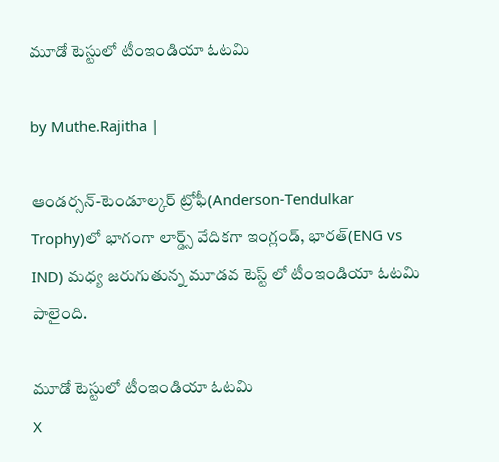మూడో టెస్టులో టీంఇండియా ఓటమి

by Muthe.Rajitha |

ఆండర్సన్-టెండూల్కర్ ట్రోఫీ(Anderson-Tendulkar Trophy)లో భాగంగా లార్డ్స్ వేదికగా ఇంగ్లండ్, భారత్(ENG vs IND) మధ్య జరుగుతున్న మూడవ టెస్ట్ లో టీంఇండియా ఓటమి పాలైంది.

మూడో టెస్టులో టీంఇండియా ఓటమి
X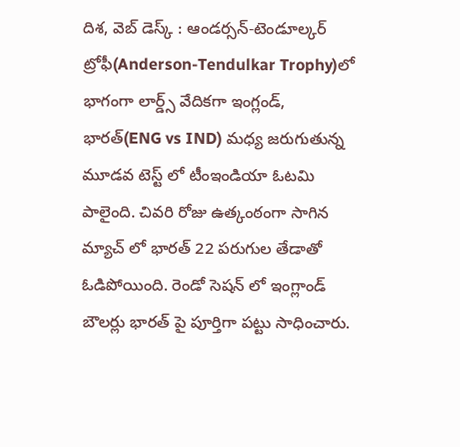దిశ, వెబ్ డెస్క్ : ఆండర్సన్-టెండూల్కర్ ట్రోఫీ(Anderson-Tendulkar Trophy)లో భాగంగా లార్డ్స్ వేదికగా ఇంగ్లండ్, భారత్(ENG vs IND) మధ్య జరుగుతున్న మూడవ టెస్ట్ లో టీంఇండియా ఓటమి పాలైంది. చివరి రోజు ఉత్కంఠంగా సాగిన మ్యాచ్ లో భారత్ 22 పరుగుల తేడాతో ఓడిపోయింది. రెండో సెషన్ లో ఇంగ్లాండ్ బౌలర్లు భారత్ పై పూర్తిగా పట్టు సాధించారు.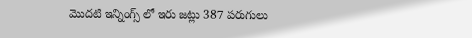మొదటి ఇన్నింగ్స్ లో ఇరు జట్లు 387 పరుగులు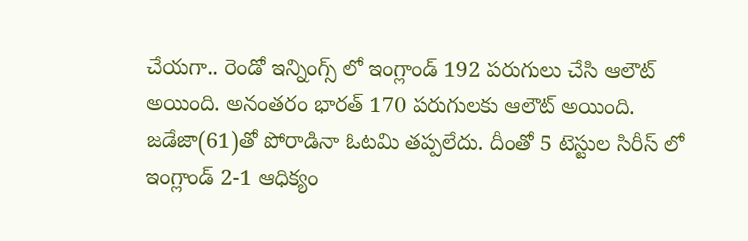చేయగా.. రెండో ఇన్నింగ్స్ లో ఇంగ్లాండ్ 192 పరుగులు చేసి ఆలౌట్ అయింది. అనంతరం భారత్ 170 పరుగులకు ఆలౌట్ అయింది. జడేజా(61)తో పోరాడినా ఓటమి తప్పలేదు. దీంతో 5 టెస్టుల సిరీస్ లో ఇంగ్లాండ్ 2-1 ఆధిక్యం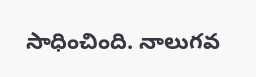సాధించింది. నాలుగవ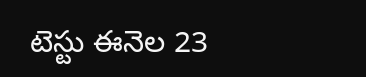టెస్టు ఈనెల 23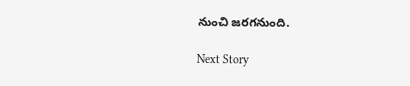నుంచి జరగనుంది.

Next Story